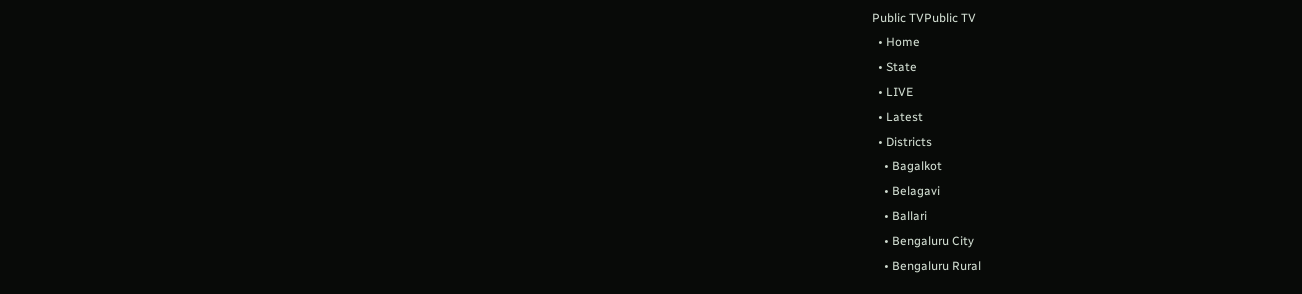Public TVPublic TV
  • Home
  • State
  • LIVE
  • Latest
  • Districts
    • Bagalkot
    • Belagavi
    • Ballari
    • Bengaluru City
    • Bengaluru Rural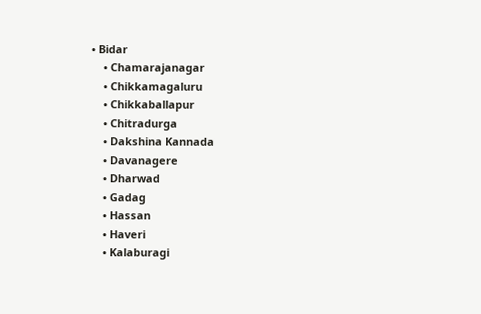• Bidar
    • Chamarajanagar
    • Chikkamagaluru
    • Chikkaballapur
    • Chitradurga
    • Dakshina Kannada
    • Davanagere
    • Dharwad
    • Gadag
    • Hassan
    • Haveri
    • Kalaburagi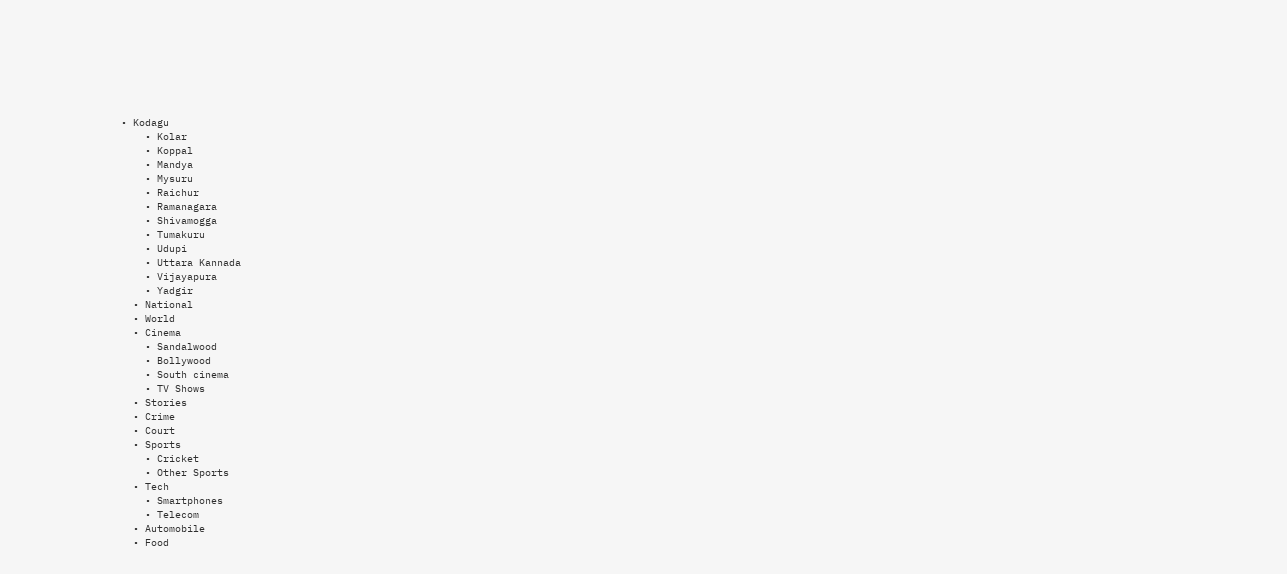• Kodagu
    • Kolar
    • Koppal
    • Mandya
    • Mysuru
    • Raichur
    • Ramanagara
    • Shivamogga
    • Tumakuru
    • Udupi
    • Uttara Kannada
    • Vijayapura
    • Yadgir
  • National
  • World
  • Cinema
    • Sandalwood
    • Bollywood
    • South cinema
    • TV Shows
  • Stories
  • Crime
  • Court
  • Sports
    • Cricket
    • Other Sports
  • Tech
    • Smartphones
    • Telecom
  • Automobile
  • Food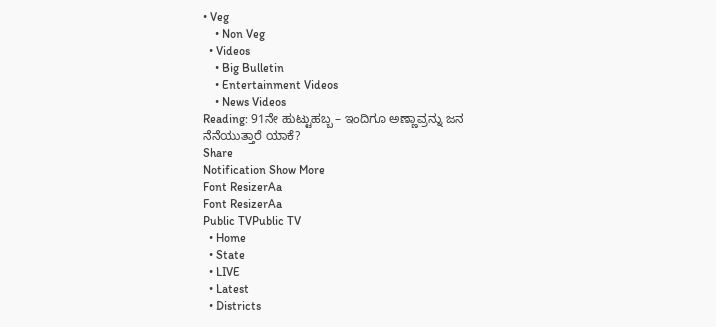• Veg
    • Non Veg
  • Videos
    • Big Bulletin
    • Entertainment Videos
    • News Videos
Reading: 91ನೇ ಹುಟ್ಟುಹಬ್ಬ – ಇಂದಿಗೂ ಅಣ್ಣಾವ್ರನ್ನು ಜನ ನೆನೆಯುತ್ತಾರೆ ಯಾಕೆ?
Share
Notification Show More
Font ResizerAa
Font ResizerAa
Public TVPublic TV
  • Home
  • State
  • LIVE
  • Latest
  • Districts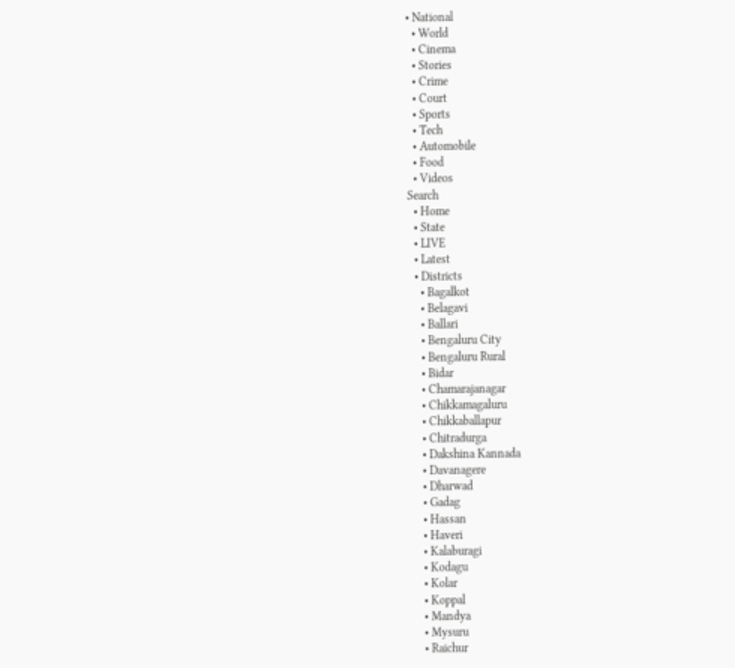• National
  • World
  • Cinema
  • Stories
  • Crime
  • Court
  • Sports
  • Tech
  • Automobile
  • Food
  • Videos
Search
  • Home
  • State
  • LIVE
  • Latest
  • Districts
    • Bagalkot
    • Belagavi
    • Ballari
    • Bengaluru City
    • Bengaluru Rural
    • Bidar
    • Chamarajanagar
    • Chikkamagaluru
    • Chikkaballapur
    • Chitradurga
    • Dakshina Kannada
    • Davanagere
    • Dharwad
    • Gadag
    • Hassan
    • Haveri
    • Kalaburagi
    • Kodagu
    • Kolar
    • Koppal
    • Mandya
    • Mysuru
    • Raichur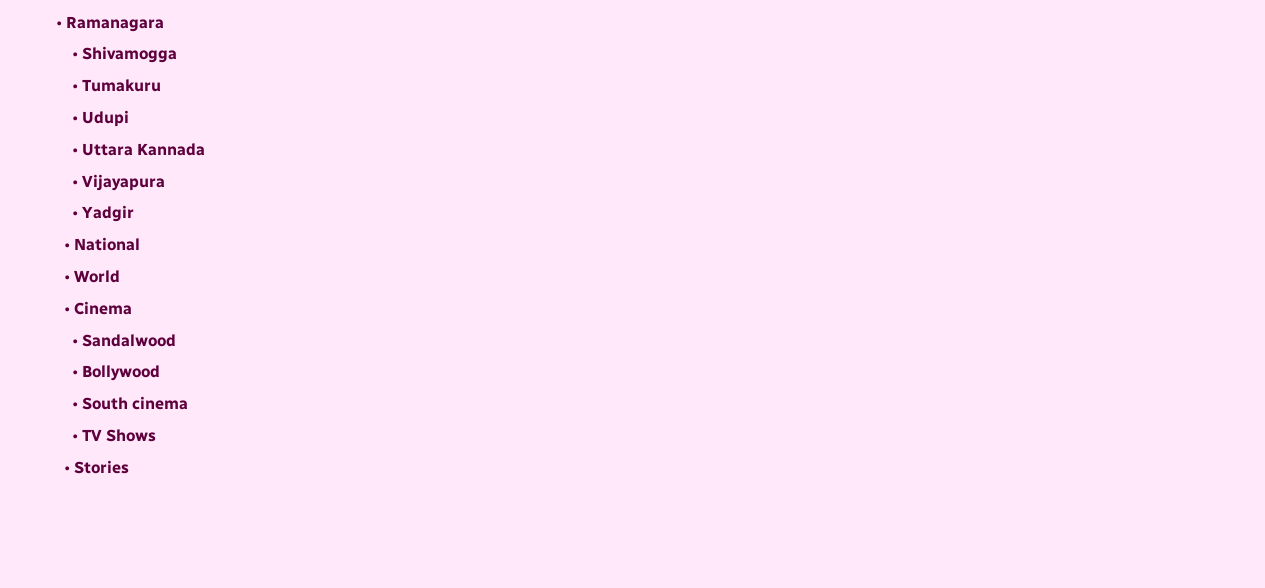• Ramanagara
    • Shivamogga
    • Tumakuru
    • Udupi
    • Uttara Kannada
    • Vijayapura
    • Yadgir
  • National
  • World
  • Cinema
    • Sandalwood
    • Bollywood
    • South cinema
    • TV Shows
  • Stories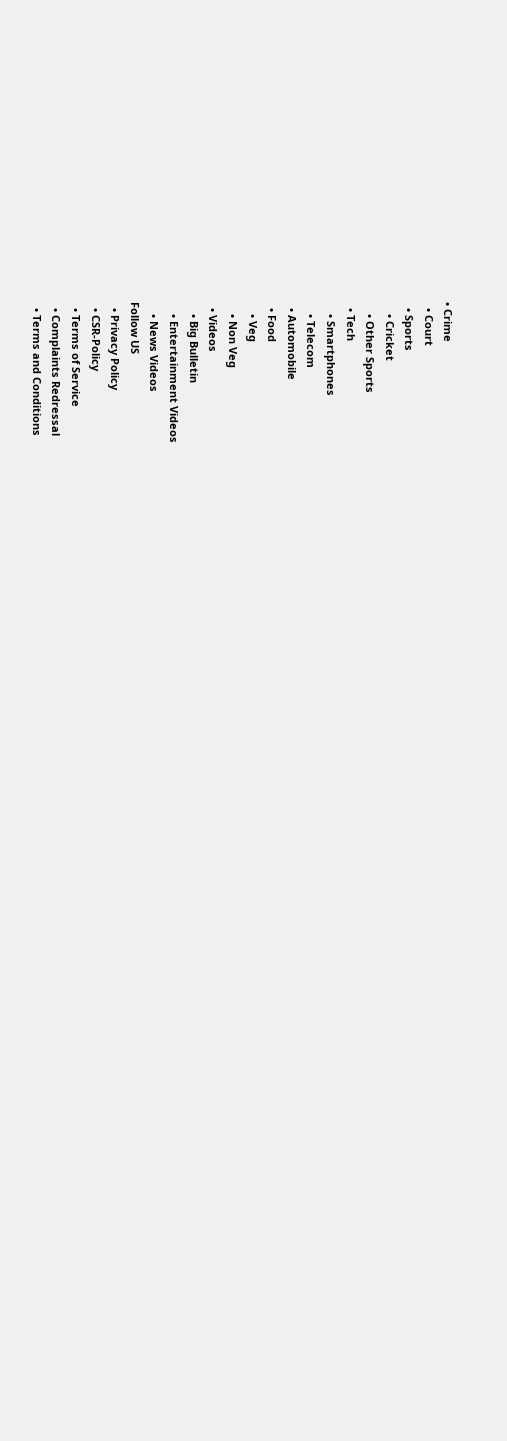• Crime
  • Court
  • Sports
    • Cricket
    • Other Sports
  • Tech
    • Smartphones
    • Telecom
  • Automobile
  • Food
    • Veg
    • Non Veg
  • Videos
    • Big Bulletin
    • Entertainment Videos
    • News Videos
Follow US
  • Privacy Policy
  • CSR-Policy
  • Terms of Service
  • Complaints Redressal
  • Terms and Conditions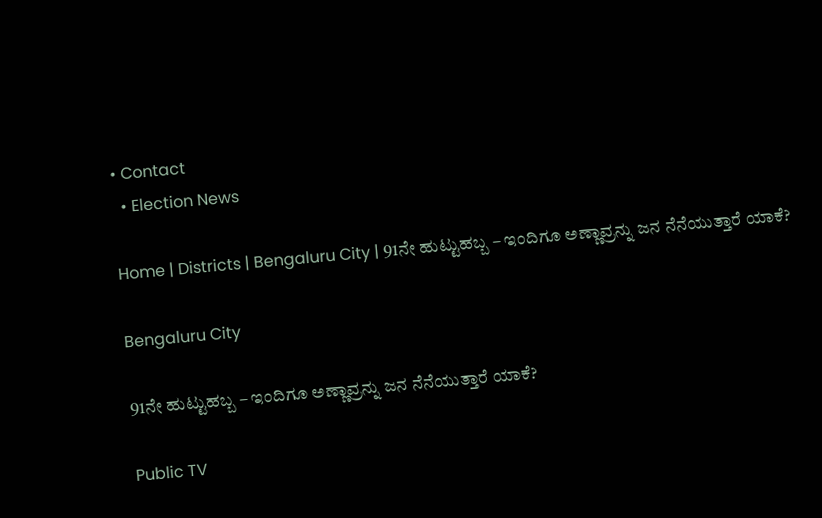• Contact
  • Election News

Home | Districts | Bengaluru City | 91ನೇ ಹುಟ್ಟುಹಬ್ಬ – ಇಂದಿಗೂ ಅಣ್ಣಾವ್ರನ್ನು ಜನ ನೆನೆಯುತ್ತಾರೆ ಯಾಕೆ?

Bengaluru City

91ನೇ ಹುಟ್ಟುಹಬ್ಬ – ಇಂದಿಗೂ ಅಣ್ಣಾವ್ರನ್ನು ಜನ ನೆನೆಯುತ್ತಾರೆ ಯಾಕೆ?

Public TV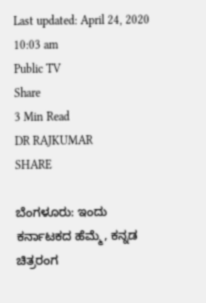Last updated: April 24, 2020 10:03 am
Public TV
Share
3 Min Read
DR RAJKUMAR
SHARE

ಬೆಂಗಳೂರು: ಇಂದು ಕರ್ನಾಟಕದ ಹೆಮ್ಮೆ, ಕನ್ನಡ ಚಿತ್ರರಂಗ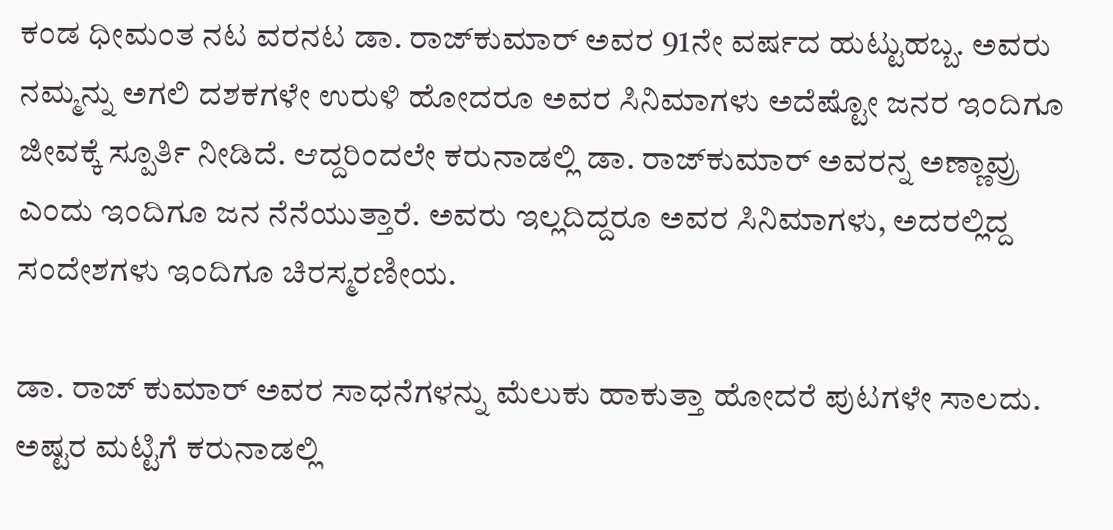ಕಂಡ ಧೀಮಂತ ನಟ ವರನಟ ಡಾ. ರಾಜ್‍ಕುಮಾರ್ ಅವರ 91ನೇ ವರ್ಷದ ಹುಟ್ಟುಹಬ್ಬ. ಅವರು ನಮ್ಮನ್ನು ಅಗಲಿ ದಶಕಗಳೇ ಉರುಳಿ ಹೋದರೂ ಅವರ ಸಿನಿಮಾಗಳು ಅದೆಷ್ಟೋ ಜನರ ಇಂದಿಗೂ ಜೀವಕ್ಕೆ ಸ್ಪೂರ್ತಿ ನೀಡಿದೆ. ಆದ್ದರಿಂದಲೇ ಕರುನಾಡಲ್ಲಿ ಡಾ. ರಾಜ್‍ಕುಮಾರ್ ಅವರನ್ನ ಅಣ್ಣಾವ್ರು ಎಂದು ಇಂದಿಗೂ ಜನ ನೆನೆಯುತ್ತಾರೆ. ಅವರು ಇಲ್ಲದಿದ್ದರೂ ಅವರ ಸಿನಿಮಾಗಳು, ಅದರಲ್ಲಿದ್ದ ಸಂದೇಶಗಳು ಇಂದಿಗೂ ಚಿರಸ್ಮರಣೀಯ.

ಡಾ. ರಾಜ್ ಕುಮಾರ್ ಅವರ ಸಾಧನೆಗಳನ್ನು ಮೆಲುಕು ಹಾಕುತ್ತಾ ಹೋದರೆ ಪುಟಗಳೇ ಸಾಲದು. ಅಷ್ಟರ ಮಟ್ಟಿಗೆ ಕರುನಾಡಲ್ಲಿ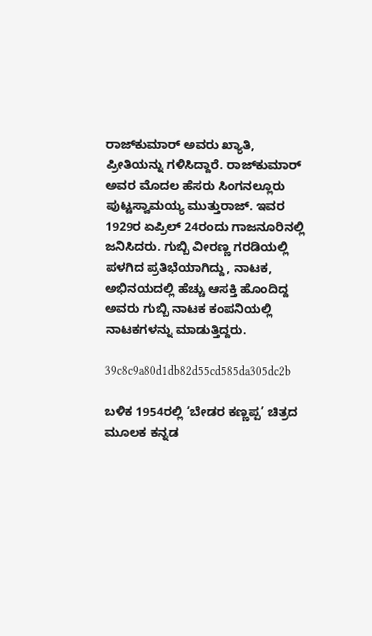ರಾಜ್‍ಕುಮಾರ್ ಅವರು ಖ್ಯಾತಿ, ಪ್ರೀತಿಯನ್ನು ಗಳಿಸಿದ್ದಾರೆ. ರಾಜ್‍ಕುಮಾರ್ ಅವರ ಮೊದಲ ಹೆಸರು ಸಿಂಗನಲ್ಲೂರು ಪುಟ್ಟಸ್ವಾಮಯ್ಯ ಮುತ್ತುರಾಜ್. ಇವರ 1929ರ ಏಪ್ರಿಲ್ 24ರಂದು ಗಾಜನೂರಿನಲ್ಲಿ ಜನಿಸಿದರು. ಗುಬ್ಬಿ ವೀರಣ್ಣ ಗರಡಿಯಲ್ಲಿ ಪಳಗಿದ ಪ್ರತಿಭೆಯಾಗಿದ್ದು, ನಾಟಕ, ಅಭಿನಯದಲ್ಲಿ ಹೆಚ್ಚು ಆಸಕ್ತಿ ಹೊಂದಿದ್ದ ಅವರು ಗುಬ್ಬಿ ನಾಟಕ ಕಂಪನಿಯಲ್ಲಿ ನಾಟಕಗಳನ್ನು ಮಾಡುತ್ತಿದ್ದರು.

39c8c9a80d1db82d55cd585da305dc2b

ಬಳಿಕ 1954ರಲ್ಲಿ ‘ಬೇಡರ ಕಣ್ಣಪ್ಪ’ ಚಿತ್ರದ ಮೂಲಕ ಕನ್ನಡ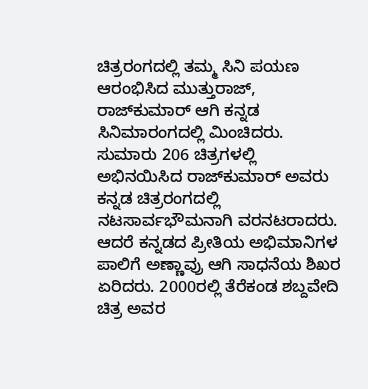ಚಿತ್ರರಂಗದಲ್ಲಿ ತಮ್ಮ ಸಿನಿ ಪಯಣ ಆರಂಭಿಸಿದ ಮುತ್ತುರಾಜ್, ರಾಜ್‍ಕುಮಾರ್ ಆಗಿ ಕನ್ನಡ ಸಿನಿಮಾರಂಗದಲ್ಲಿ ಮಿಂಚಿದರು. ಸುಮಾರು 206 ಚಿತ್ರಗಳಲ್ಲಿ ಅಭಿನಯಿಸಿದ ರಾಜ್‍ಕುಮಾರ್ ಅವರು ಕನ್ನಡ ಚಿತ್ರರಂಗದಲ್ಲಿ ನಟಸಾರ್ವಭೌಮನಾಗಿ ವರನಟರಾದರು. ಆದರೆ ಕನ್ನಡದ ಪ್ರೀತಿಯ ಅಭಿಮಾನಿಗಳ ಪಾಲಿಗೆ ಅಣ್ಣಾವ್ರು ಆಗಿ ಸಾಧನೆಯ ಶಿಖರ ಏರಿದರು. 2000ರಲ್ಲಿ ತೆರೆಕಂಡ ಶಬ್ದವೇದಿ ಚಿತ್ರ ಅವರ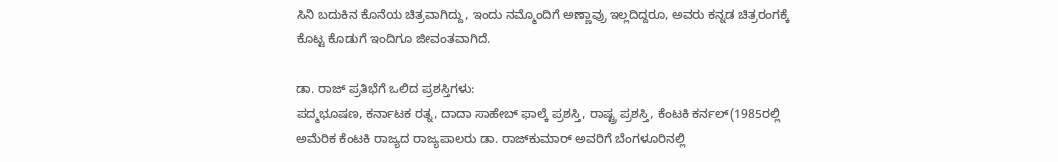ಸಿನಿ ಬದುಕಿನ ಕೊನೆಯ ಚಿತ್ರವಾಗಿದ್ದು, ಇಂದು ನಮ್ಮೊಂದಿಗೆ ಅಣ್ಣಾವ್ರು ಇಲ್ಲದಿದ್ದರೂ, ಅವರು ಕನ್ನಡ ಚಿತ್ರರಂಗಕ್ಕೆ ಕೊಟ್ಟ ಕೊಡುಗೆ ಇಂದಿಗೂ ಜೀವಂತವಾಗಿದೆ.

ಡಾ. ರಾಜ್ ಪ್ರತಿಭೆಗೆ ಒಲಿದ ಪ್ರಶಸ್ತಿಗಳು:
ಪದ್ಮಭೂಷಣ, ಕರ್ನಾಟಕ ರತ್ನ, ದಾದಾ ಸಾಹೇಬ್ ಫಾಲ್ಕೆ ಪ್ರಶಸ್ತಿ, ರಾಷ್ಟ್ರ ಪ್ರಶಸ್ತಿ, ಕೆಂಟಕಿ ಕರ್ನಲ್(1985ರಲ್ಲಿ ಅಮೆರಿಕ ಕೆಂಟಕಿ ರಾಜ್ಯದ ರಾಜ್ಯಪಾಲರು ಡಾ. ರಾಜ್‍ಕುಮಾರ್ ಅವರಿಗೆ ಬೆಂಗಳೂರಿನಲ್ಲಿ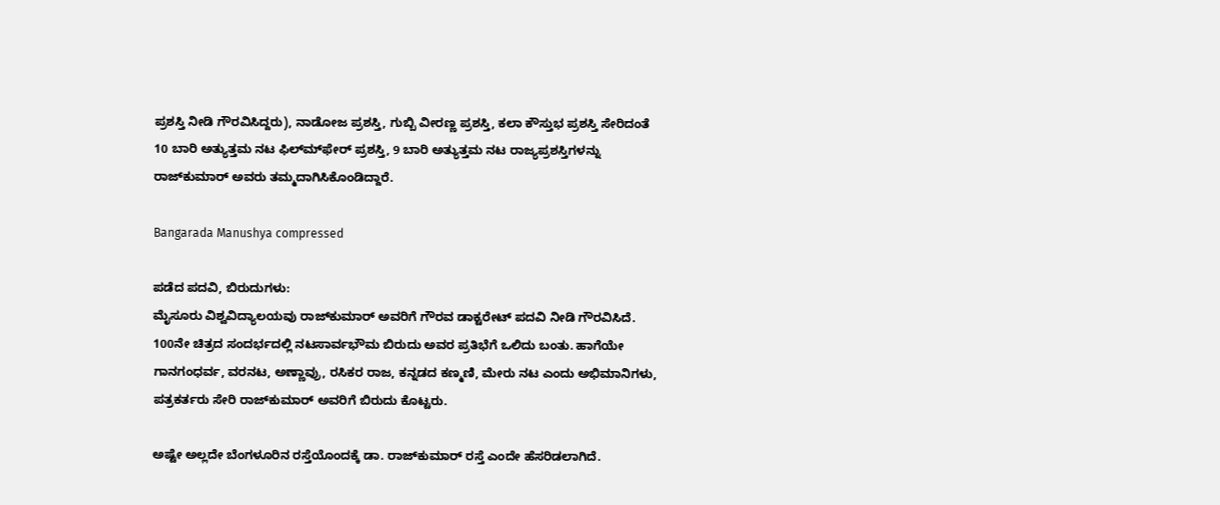ಪ್ರಶಸ್ತಿ ನೀಡಿ ಗೌರವಿಸಿದ್ದರು), ನಾಡೋಜ ಪ್ರಶಸ್ತಿ, ಗುಬ್ಬಿ ವೀರಣ್ಣ ಪ್ರಶಸ್ತಿ, ಕಲಾ ಕೌಸ್ತುಭ ಪ್ರಶಸ್ತಿ ಸೇರಿದಂತೆ 10 ಬಾರಿ ಅತ್ಯುತ್ತಮ ನಟ ಫಿಲ್ಮ್‍ಫೇರ್ ಪ್ರಶಸ್ತಿ, 9 ಬಾರಿ ಅತ್ಯುತ್ತಮ ನಟ ರಾಜ್ಯಪ್ರಶಸ್ತಿಗಳನ್ನು ರಾಜ್‍ಕುಮಾರ್ ಅವರು ತಮ್ಮದಾಗಿಸಿಕೊಂಡಿದ್ದಾರೆ.

Bangarada Manushya compressed

ಪಡೆದ ಪದವಿ, ಬಿರುದುಗಳು:
ಮೈಸೂರು ವಿಶ್ವವಿದ್ಯಾಲಯವು ರಾಜ್‍ಕುಮಾರ್ ಅವರಿಗೆ ಗೌರವ ಡಾಕ್ಟರೇಟ್ ಪದವಿ ನೀಡಿ ಗೌರವಿಸಿದೆ. 100ನೇ ಚಿತ್ರದ ಸಂದರ್ಭದಲ್ಲಿ ನಟಸಾರ್ವಭೌಮ ಬಿರುದು ಅವರ ಪ್ರತಿಭೆಗೆ ಒಲಿದು ಬಂತು. ಹಾಗೆಯೇ ಗಾನಗಂಧರ್ವ, ವರನಟ, ಅಣ್ಣಾವ್ರು, ರಸಿಕರ ರಾಜ, ಕನ್ನಡದ ಕಣ್ಮಣಿ, ಮೇರು ನಟ ಎಂದು ಅಭಿಮಾನಿಗಳು, ಪತ್ರಕರ್ತರು ಸೇರಿ ರಾಜ್‍ಕುಮಾರ್ ಅವರಿಗೆ ಬಿರುದು ಕೊಟ್ಟರು.

ಅಷ್ಟೇ ಅಲ್ಲದೇ ಬೆಂಗಳೂರಿನ ರಸ್ತೆಯೊಂದಕ್ಕೆ ಡಾ. ರಾಜ್‍ಕುಮಾರ್ ರಸ್ತೆ ಎಂದೇ ಹೆಸರಿಡಲಾಗಿದೆ.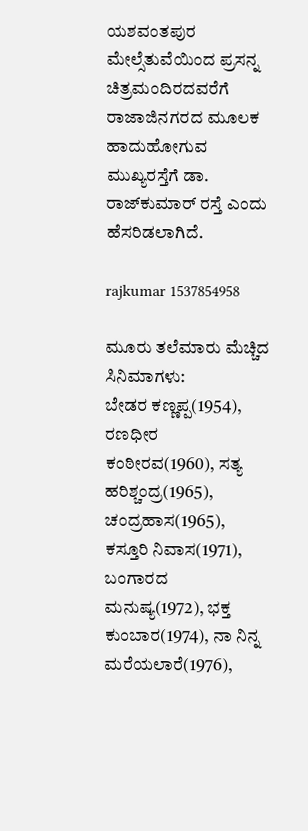ಯಶವಂತಪುರ ಮೇಲ್ಸೆತುವೆಯಿಂದ ಪ್ರಸನ್ನ ಚಿತ್ರಮಂದಿರದವರೆಗೆ ರಾಜಾಜಿನಗರದ ಮೂಲಕ ಹಾದುಹೋಗುವ ಮುಖ್ಯರಸ್ತೆಗೆ ಡಾ. ರಾಜ್‍ಕುಮಾರ್ ರಸ್ತೆ ಎಂದು ಹೆಸರಿಡಲಾಗಿದೆ.

rajkumar 1537854958

ಮೂರು ತಲೆಮಾರು ಮೆಚ್ಚಿದ ಸಿನಿಮಾಗಳು:
ಬೇಡರ ಕಣ್ಣಪ್ಪ(1954), ರಣಧೀರ ಕಂಠೀರವ(1960), ಸತ್ಯ ಹರಿಶ್ಚಂದ್ರ(1965), ಚಂದ್ರಹಾಸ(1965), ಕಸ್ತೂರಿ ನಿವಾಸ(1971), ಬಂಗಾರದ ಮನುಷ್ಯ(1972), ಭಕ್ತ ಕುಂಬಾರ(1974), ನಾ ನಿನ್ನ ಮರೆಯಲಾರೆ(1976),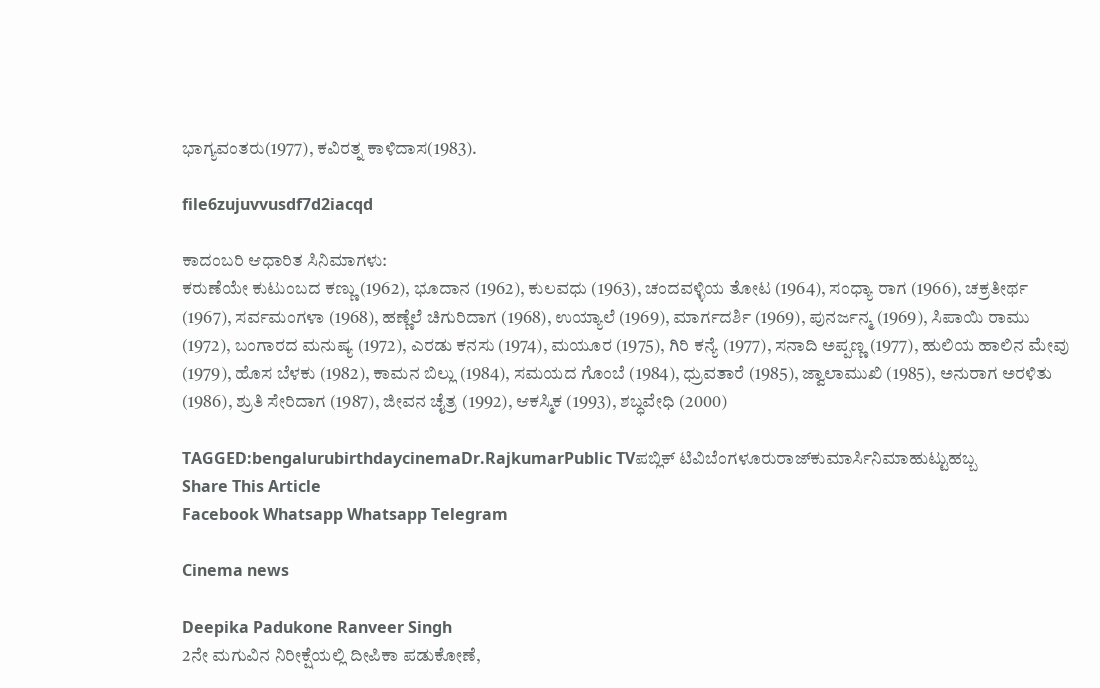ಭಾಗ್ಯವಂತರು(1977), ಕವಿರತ್ನ ಕಾಳಿದಾಸ(1983).

file6zujuvvusdf7d2iacqd

ಕಾದಂಬರಿ ಆಧಾರಿತ ಸಿನಿಮಾಗಳು:
ಕರುಣೆಯೇ ಕುಟುಂಬದ ಕಣ್ಣು (1962), ಭೂದಾನ (1962), ಕುಲವಧು (1963), ಚಂದವಳ್ಳಿಯ ತೋಟ (1964), ಸಂಧ್ಯಾ ರಾಗ (1966), ಚಕ್ರತೀರ್ಥ (1967), ಸರ್ವಮಂಗಳಾ (1968), ಹಣ್ಣೆಲೆ ಚಿಗುರಿದಾಗ (1968), ಉಯ್ಯಾಲೆ (1969), ಮಾರ್ಗದರ್ಶಿ (1969), ಪುನರ್ಜನ್ಮ (1969), ಸಿಪಾಯಿ ರಾಮು (1972), ಬಂಗಾರದ ಮನುಷ್ಯ (1972), ಎರಡು ಕನಸು (1974), ಮಯೂರ (1975), ಗಿರಿ ಕನ್ಯೆ (1977), ಸನಾದಿ ಅಪ್ಪಣ್ಣ (1977), ಹುಲಿಯ ಹಾಲಿನ ಮೇವು (1979), ಹೊಸ ಬೆಳಕು (1982), ಕಾಮನ ಬಿಲ್ಲು (1984), ಸಮಯದ ಗೊಂಬೆ (1984), ಧ್ರುವತಾರೆ (1985), ಜ್ವಾಲಾಮುಖಿ (1985), ಅನುರಾಗ ಅರಳಿತು (1986), ಶ್ರುತಿ ಸೇರಿದಾಗ (1987), ಜೀವನ ಚೈತ್ರ (1992), ಆಕಸ್ಮಿಕ (1993), ಶಬ್ಧವೇಧಿ (2000)

TAGGED:bengalurubirthdaycinemaDr.RajkumarPublic TVಪಬ್ಲಿಕ್ ಟಿವಿಬೆಂಗಳೂರುರಾಜ್‍ಕುಮಾರ್ಸಿನಿಮಾಹುಟ್ಟುಹಬ್ಬ
Share This Article
Facebook Whatsapp Whatsapp Telegram

Cinema news

Deepika Padukone Ranveer Singh
2ನೇ ಮಗುವಿನ ನಿರೀಕ್ಷೆಯಲ್ಲಿ ದೀಪಿಕಾ ಪಡುಕೋಣೆ,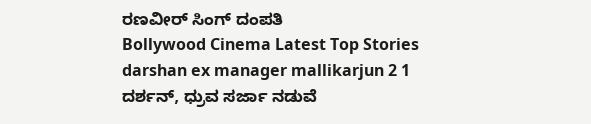ರಣವೀರ್‌ ಸಿಂಗ್‌ ದಂಪತಿ
Bollywood Cinema Latest Top Stories
darshan ex manager mallikarjun 2 1
ದರ್ಶನ್‌, ಧ್ರುವ ಸರ್ಜಾ ನಡುವೆ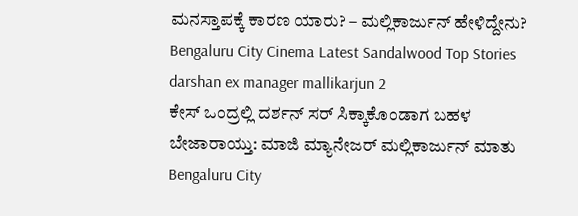ಮನಸ್ತಾಪಕ್ಕೆ ಕಾರಣ ಯಾರು? – ಮಲ್ಲಿಕಾರ್ಜುನ್‌ ಹೇಳಿದ್ದೇನು?
Bengaluru City Cinema Latest Sandalwood Top Stories
darshan ex manager mallikarjun 2
ಕೇಸ್‌ ಒಂದ್ರಲ್ಲಿ ದರ್ಶನ್‌ ಸರ್‌ ಸಿಕ್ಕಾಕೊಂಡಾಗ ಬಹಳ ಬೇಜಾರಾಯ್ತು: ಮಾಜಿ ಮ್ಯಾನೇಜರ್‌ ಮಲ್ಲಿಕಾರ್ಜುನ್‌ ಮಾತು
Bengaluru City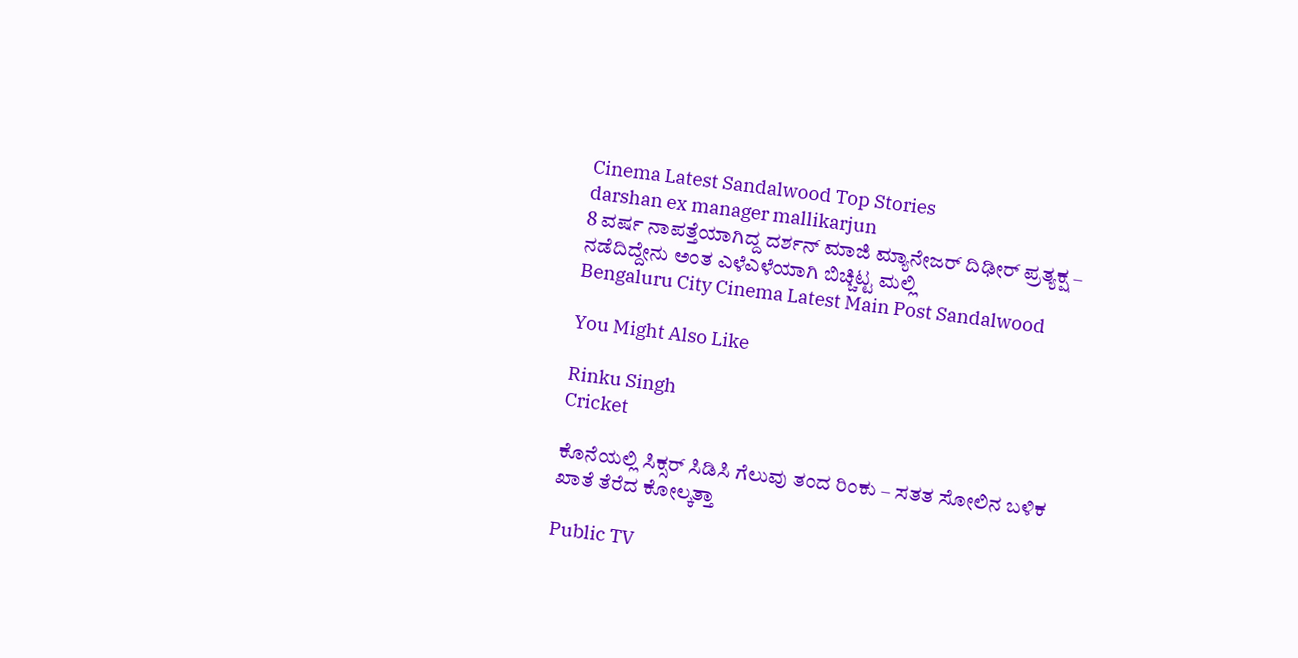Cinema Latest Sandalwood Top Stories
darshan ex manager mallikarjun
8 ವರ್ಷ ನಾಪತ್ತೆಯಾಗಿದ್ದ ದರ್ಶನ್‌ ಮಾಜಿ ಮ್ಯಾನೇಜರ್‌ ದಿಢೀರ್‌ ಪ್ರತ್ಯಕ್ಷ – ನಡೆದಿದ್ದೇನು ಅಂತ ಎಳೆಎಳೆಯಾಗಿ ಬಿಚ್ಚಿಟ್ಟ ಮಲ್ಲಿ
Bengaluru City Cinema Latest Main Post Sandalwood

You Might Also Like

Rinku Singh
Cricket

ಕೊನೆಯಲ್ಲಿ ಸಿಕ್ಸರ್‌ ಸಿಡಿಸಿ ಗೆಲುವು ತಂದ ರಿಂಕು – ಸತತ ಸೋಲಿನ ಬಳಿಕ ಖಾತೆ ತೆರೆದ ಕೋಲ್ಕತ್ತಾ

Public TV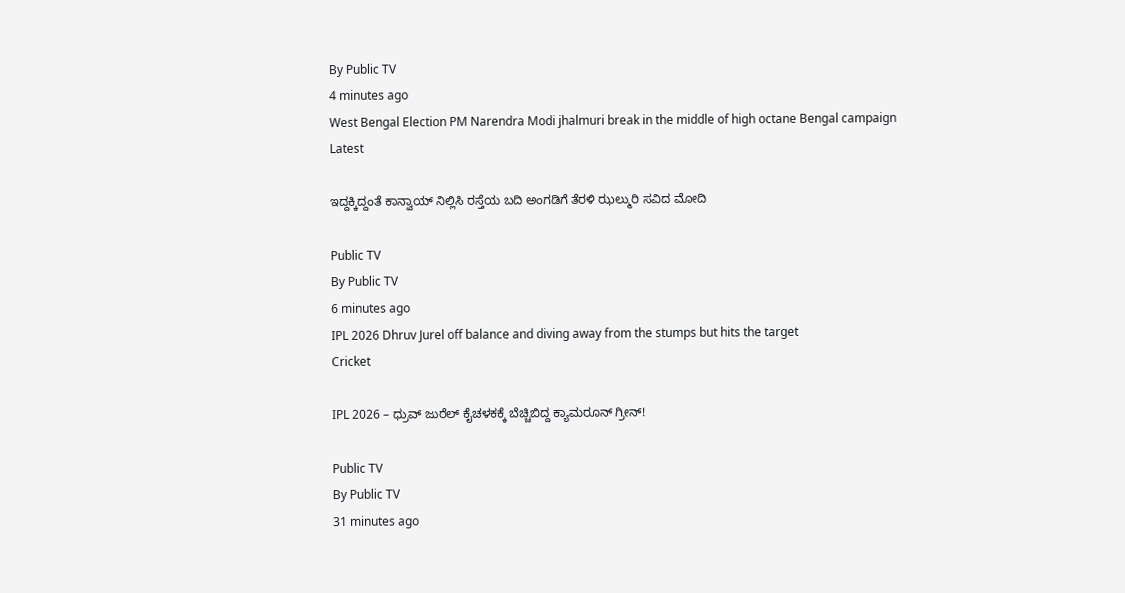By Public TV
4 minutes ago
West Bengal Election PM Narendra Modi jhalmuri break in the middle of high octane Bengal campaign
Latest

ಇದ್ದಕ್ಕಿದ್ದಂತೆ ಕಾನ್ವಾಯ್‌ ನಿಲ್ಲಿಸಿ ರಸ್ತೆಯ ಬದಿ ಅಂಗಡಿಗೆ ತೆರಳಿ ಝಲ್ಮುರಿ ಸವಿದ ಮೋದಿ

Public TV
By Public TV
6 minutes ago
IPL 2026 Dhruv Jurel off balance and diving away from the stumps but hits the target
Cricket

IPL 2026 – ಧ್ರುವ್ ಜುರೆಲ್ ಕೈಚಳಕಕ್ಕೆ ಬೆಚ್ಚಿಬಿದ್ದ ಕ್ಯಾಮರೂನ್ ಗ್ರೀನ್!

Public TV
By Public TV
31 minutes ago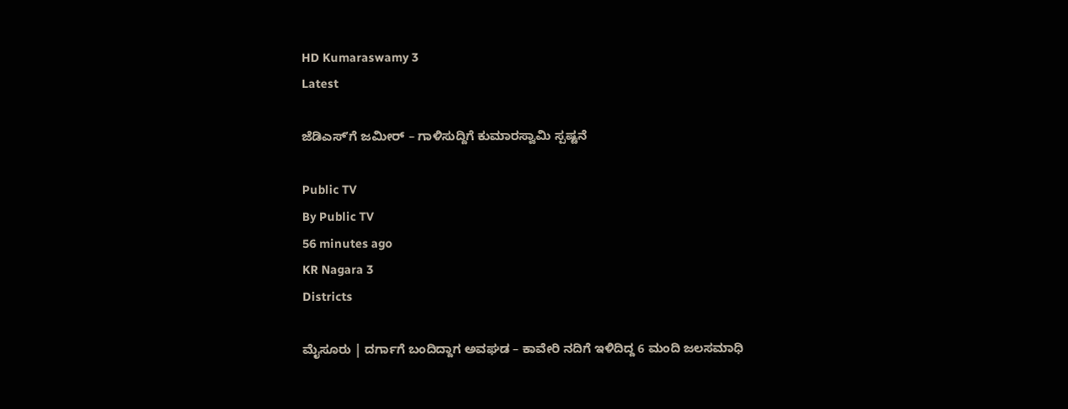HD Kumaraswamy 3
Latest

ಜೆಡಿಎಸ್‌ʼಗೆ ಜಮೀರ್‌ – ಗಾಳಿಸುದ್ದಿಗೆ ಕುಮಾರಸ್ವಾಮಿ ಸ್ಪಷ್ಟನೆ

Public TV
By Public TV
56 minutes ago
KR Nagara 3
Districts

ಮೈಸೂರು | ದರ್ಗಾಗೆ ಬಂದಿದ್ದಾಗ ಅವಘಡ – ಕಾವೇರಿ ನದಿಗೆ ಇಳಿದಿದ್ದ 6 ಮಂದಿ ಜಲಸಮಾಧಿ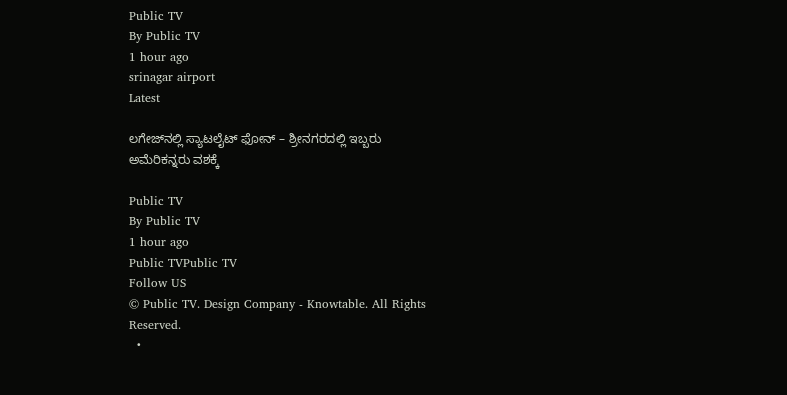Public TV
By Public TV
1 hour ago
srinagar airport
Latest

ಲಗೇಜ್‌ನಲ್ಲಿ ಸ್ಯಾಟಲೈಟ್ ಫೋನ್ – ಶ್ರೀನಗರದಲ್ಲಿ ಇಬ್ಬರು ಅಮೆರಿಕನ್ನರು ವಶಕ್ಕೆ

Public TV
By Public TV
1 hour ago
Public TVPublic TV
Follow US
© Public TV. Design Company - Knowtable. All Rights Reserved.
  •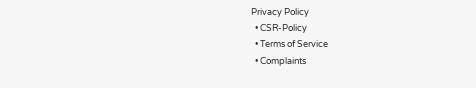Privacy Policy
  • CSR-Policy
  • Terms of Service
  • Complaints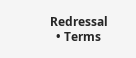Redressal
  • Terms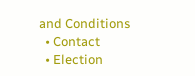and Conditions
  • Contact
  • Election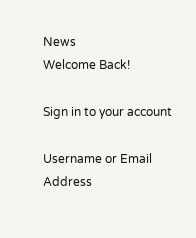News
Welcome Back!

Sign in to your account

Username or Email Address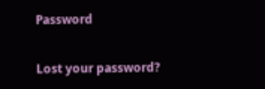Password

Lost your password?